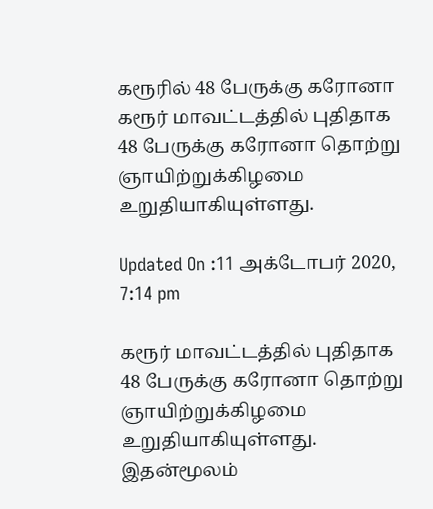கரூரில் 48 பேருக்கு கரோனா
கரூர் மாவட்டத்தில் புதிதாக 48 பேருக்கு கரோனா தொற்று ஞாயிற்றுக்கிழமை உறுதியாகியுள்ளது.

Updated On :11 அக்டோபர் 2020, 7:14 pm

கரூர் மாவட்டத்தில் புதிதாக 48 பேருக்கு கரோனா தொற்று ஞாயிற்றுக்கிழமை உறுதியாகியுள்ளது.
இதன்மூலம்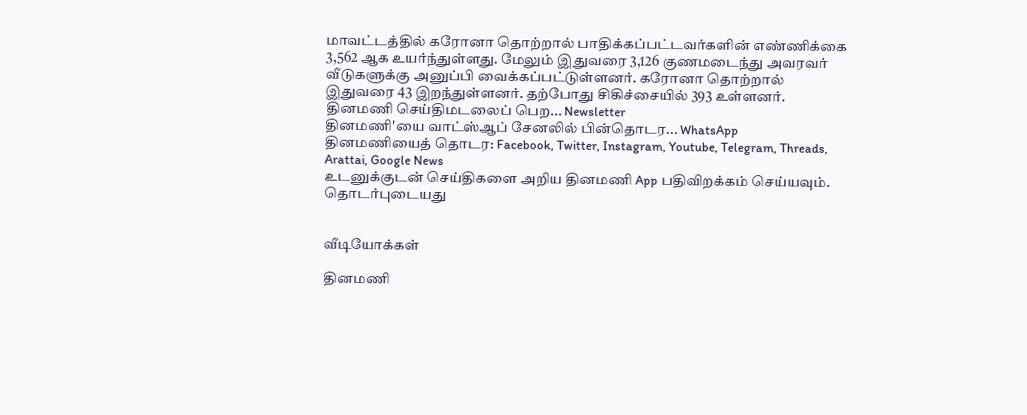மாவட்டத்தில் கரோனா தொற்றால் பாதிக்கப்பட்டவர்களின் எண்ணிக்கை 3,562 ஆக உயர்ந்துள்ளது. மேலும் இதுவரை 3,126 குணமடைந்து அவரவர் வீடுகளுக்கு அனுப்பி வைக்கப்பட்டுள்ளனர். கரோனா தொற்றால் இதுவரை 43 இறந்துள்ளனர். தற்போது சிகிச்சையில் 393 உள்ளனர்.
தினமணி செய்திமடலைப் பெற... Newsletter
தினமணி'யை வாட்ஸ்ஆப் சேனலில் பின்தொடர... WhatsApp
தினமணியைத் தொடர: Facebook, Twitter, Instagram, Youtube, Telegram, Threads, Arattai, Google News
உடனுக்குடன் செய்திகளை அறிய தினமணி App பதிவிறக்கம் செய்யவும்.
தொடர்புடையது


வீடியோக்கள்

தினமணி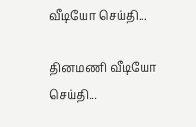வீடியோ செய்தி...

தினமணி வீடியோ செய்தி...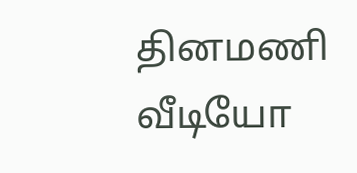தினமணி வீடியோ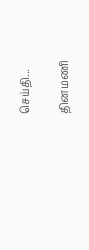செய்தி...

தினமணி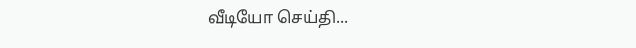வீடியோ செய்தி...